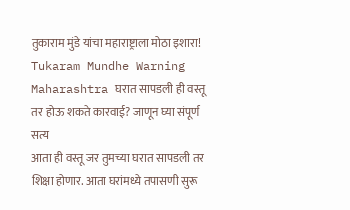तुकाराम मुंडे यांचा महाराष्ट्राला मोठा इशारा! Tukaram Mundhe Warning Maharashtra घरात सापडली ही वस्तू तर होऊ शकते कारवाई? जाणून घ्या संपूर्ण सत्य
आता ही वस्तू जर तुमच्या घरात सापडली तर शिक्षा होणार. आता घरांमध्ये तपासणी सुरू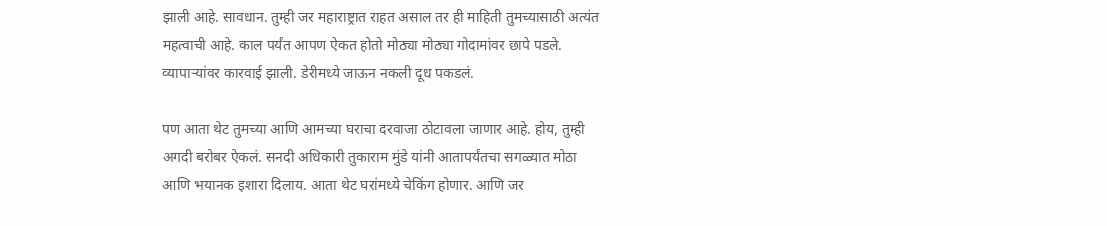झाली आहे. सावधान. तुम्ही जर महाराष्ट्रात राहत असाल तर ही माहिती तुमच्यासाठी अत्यंत महत्वाची आहे. काल पर्यंत आपण ऐकत होतो मोठ्या मोठ्या गोदामांवर छापे पडले. व्यापाऱ्यांवर कारवाई झाली. डेरीमध्ये जाऊन नकली दूध पकडलं.

पण आता थेट तुमच्या आणि आमच्या घराचा दरवाजा ठोटावला जाणार आहे. होय, तुम्ही अगदी बरोबर ऐकलं. सनदी अधिकारी तुकाराम मुंडे यांनी आतापर्यंतचा सगळ्यात मोठा आणि भयानक इशारा दिलाय. आता थेट घरांमध्ये चेकिंग होणार. आणि जर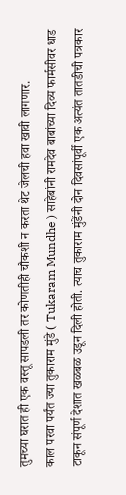तुमच्या घरात ही एक वस्तू सापडली तर कोणतीही चौकशी न करता थेट जेलची हवा खावी लागणार.
काल परवा पर्यंत ज्या तुकाराम मुंडे ( Tukaram Mundhe ) साहेबांनी रामदेव बाबांच्या दिव्य फार्मसीवर धाड टाकून संपूर्ण देशात खळबळ उडून दिली होती. त्याच तुकाराम मुंडेंनी दोन दिवसांपूर्वी एक अत्यंत तातडीची पत्रकार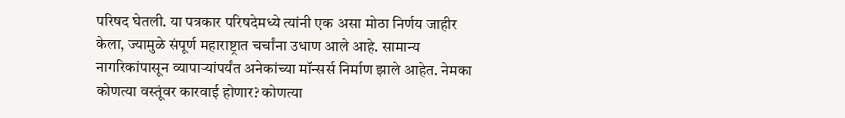परिषद घेतली. या पत्रकार परिषदेमध्ये त्यांनी एक असा मोठा निर्णय जाहीर केला, ज्यामुळे संपूर्ण महाराष्ट्रात चर्चांना उधाण आले आहे. सामान्य नागरिकांपासून व्यापाऱ्यांपर्यंत अनेकांच्या मॉन्सर्स निर्माण झाले आहेत. नेमका कोणत्या वस्तूंवर कारवाई होणार? कोणत्या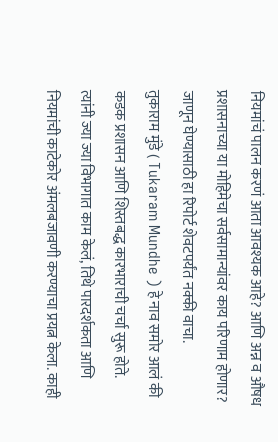नियमांचं पालन करणं आता आवश्यक आहे? आणि अन्न व औषध प्रशासनाच्या या मोहिमेचा सर्वसामान्यांवर काय परिणाम होणार? जाणून घेण्यासाठी हा रिपोर्ट शेवटपर्यंत नक्की वाचा.
तुकाराम मुंडे ( Tukaram Mundhe ) हे नाव समोर आलं की कडक प्रशासन आणि शिस्तबद्ध कारभाराची चर्चा सुरू होते. त्यांनी ज्या ज्या विभागात काम केलं, तिथे पारदर्शकता आणि नियमांची काटेकोर अंमलबजावणी करण्याचा प्रयत्न केला. काही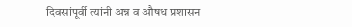दिवसांपूर्वी त्यांनी अन्न व औषध प्रशासन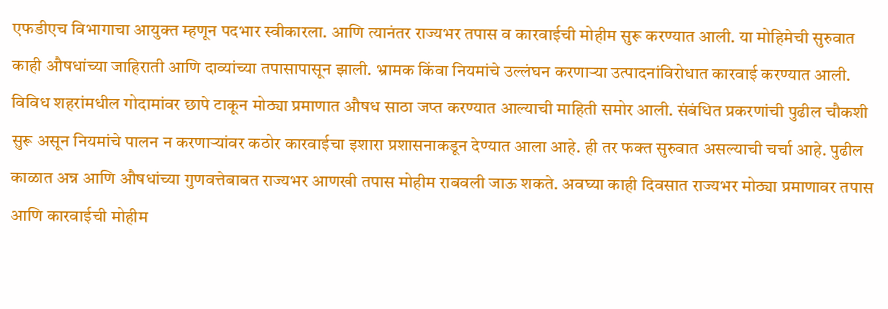एफडीएच विभागाचा आयुक्त म्हणून पदभार स्वीकारला. आणि त्यानंतर राज्यभर तपास व कारवाईची मोहीम सुरू करण्यात आली. या मोहिमेची सुरुवात काही औषधांच्या जाहिराती आणि दाव्यांच्या तपासापासून झाली. भ्रामक किंवा नियमांचे उल्लंघन करणाऱ्या उत्पादनांविरोधात कारवाई करण्यात आली.
विविध शहरांमधील गोदामांवर छापे टाकून मोठ्या प्रमाणात औषध साठा जप्त करण्यात आल्याची माहिती समोर आली. संबंधित प्रकरणांची पुढील चौकशी सुरू असून नियमांचे पालन न करणाऱ्यांवर कठोर कारवाईचा इशारा प्रशासनाकडून देण्यात आला आहे. ही तर फक्त सुरुवात असल्याची चर्चा आहे. पुढील काळात अन्न आणि औषधांच्या गुणवत्तेबाबत राज्यभर आणखी तपास मोहीम राबवली जाऊ शकते. अवघ्या काही दिवसात राज्यभर मोठ्या प्रमाणावर तपास आणि कारवाईची मोहीम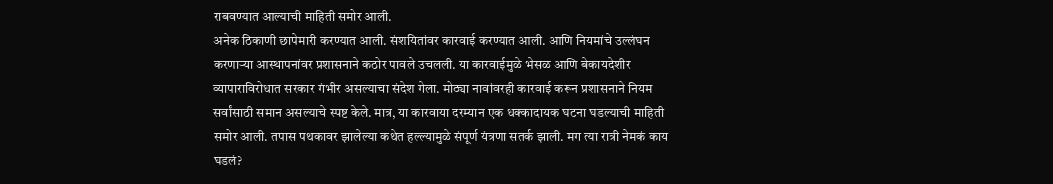राबवण्यात आल्याची माहिती समोर आली.
अनेक ठिकाणी छापेमारी करण्यात आली. संशयितांवर कारवाई करण्यात आली. आणि नियमांचे उल्लंघन करणाऱ्या आस्थापनांवर प्रशासनाने कठोर पावले उचलली. या कारवाईमुळे भेसळ आणि बेकायदेशीर व्यापाराविरोधात सरकार गंभीर असल्याचा संदेश गेला. मोठ्या नावांवरही कारवाई करून प्रशासनाने नियम सर्वांसाठी समान असल्याचे स्पष्ट केले. मात्र, या कारवाया दरम्यान एक धक्कादायक घटना घडल्याची माहिती समोर आली. तपास पथकावर झालेल्या कथेत हल्ल्यामुळे संपूर्ण यंत्रणा सतर्क झाली. मग त्या रात्री नेमकं काय घडलं?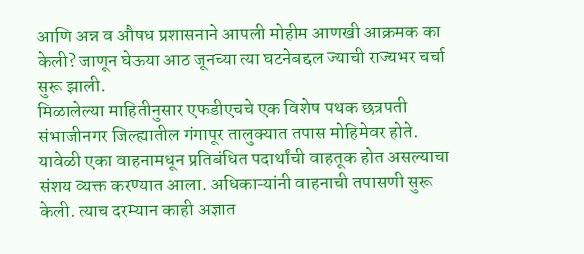आणि अन्न व औषध प्रशासनाने आपली मोहीम आणखी आक्रमक का केली? जाणून घेऊया आठ जूनच्या त्या घटनेबद्दल ज्याची राज्यभर चर्चा सुरू झाली.
मिळालेल्या माहितीनुसार एफडीएचचे एक विशेष पथक छत्रपती संभाजीनगर जिल्ह्यातील गंगापूर तालुक्यात तपास मोहिमेवर होते. यावेळी एका वाहनामधून प्रतिबंधित पदार्थांची वाहतूक होत असल्याचा संशय व्यक्त करण्यात आला. अधिकाऱ्यांनी वाहनाची तपासणी सुरू केली. त्याच दरम्यान काही अज्ञात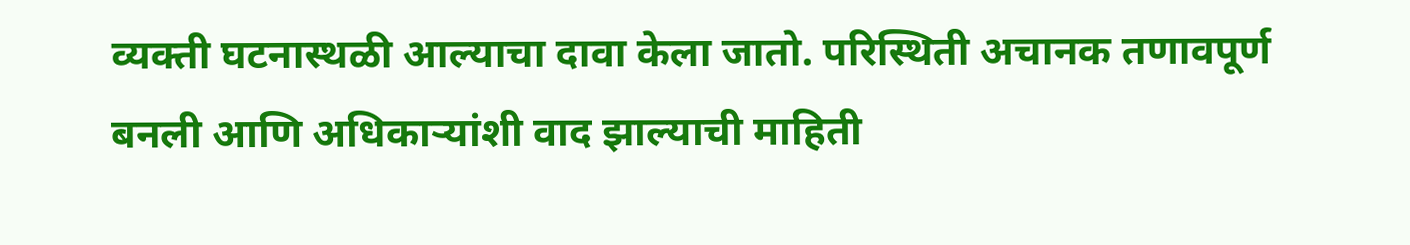व्यक्ती घटनास्थळी आल्याचा दावा केला जातो. परिस्थिती अचानक तणावपूर्ण बनली आणि अधिकाऱ्यांशी वाद झाल्याची माहिती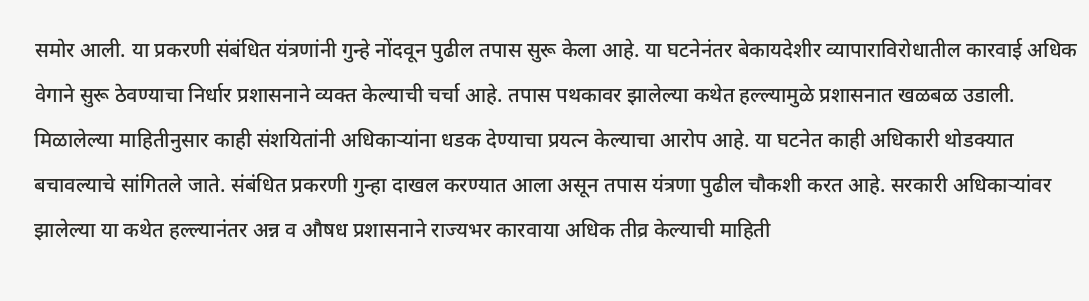समोर आली. या प्रकरणी संबंधित यंत्रणांनी गुन्हे नोंदवून पुढील तपास सुरू केला आहे. या घटनेनंतर बेकायदेशीर व्यापाराविरोधातील कारवाई अधिक वेगाने सुरू ठेवण्याचा निर्धार प्रशासनाने व्यक्त केल्याची चर्चा आहे. तपास पथकावर झालेल्या कथेत हल्ल्यामुळे प्रशासनात खळबळ उडाली.
मिळालेल्या माहितीनुसार काही संशयितांनी अधिकाऱ्यांना धडक देण्याचा प्रयत्न केल्याचा आरोप आहे. या घटनेत काही अधिकारी थोडक्यात बचावल्याचे सांगितले जाते. संबंधित प्रकरणी गुन्हा दाखल करण्यात आला असून तपास यंत्रणा पुढील चौकशी करत आहे. सरकारी अधिकाऱ्यांवर झालेल्या या कथेत हल्ल्यानंतर अन्न व औषध प्रशासनाने राज्यभर कारवाया अधिक तीव्र केल्याची माहिती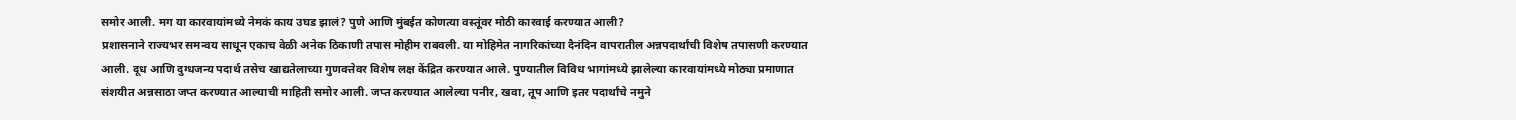समोर आली. मग या कारवायांमध्ये नेमकं काय उघड झालं? पुणे आणि मुंबईत कोणत्या वस्तूंवर मोठी कारवाई करण्यात आली?
प्रशासनाने राज्यभर समन्वय साधून एकाच वेळी अनेक ठिकाणी तपास मोहीम राबवली. या मोहिमेत नागरिकांच्या दैनंदिन वापरातील अन्नपदार्थांची विशेष तपासणी करण्यात आली. दूध आणि दुग्धजन्य पदार्थ तसेच खाद्यतेलाच्या गुणवत्तेवर विशेष लक्ष केंद्रित करण्यात आले. पुण्यातील विविध भागांमध्ये झालेल्या कारवायांमध्ये मोठ्या प्रमाणात संशयीत अन्नसाठा जप्त करण्यात आल्याची माहिती समोर आली. जप्त करण्यात आलेल्या पनीर, खवा, तूप आणि इतर पदार्थांचे नमुने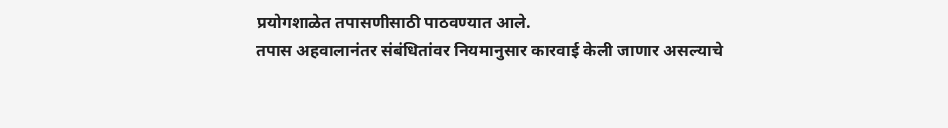प्रयोगशाळेत तपासणीसाठी पाठवण्यात आले.
तपास अहवालानंतर संबंधितांवर नियमानुसार कारवाई केली जाणार असल्याचे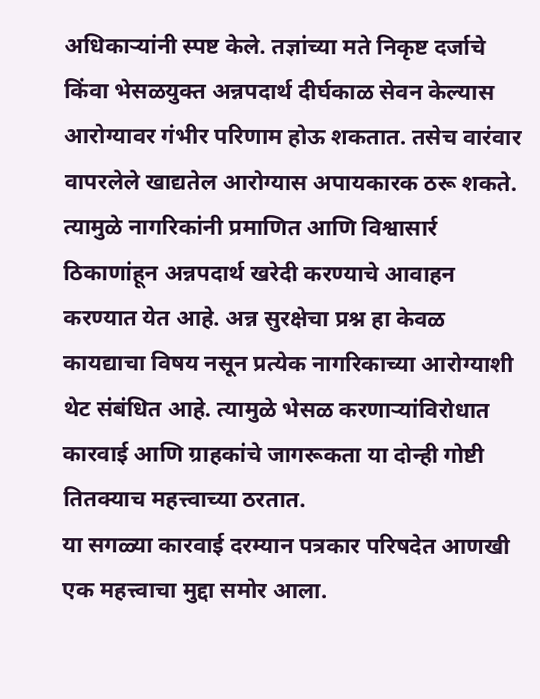अधिकाऱ्यांनी स्पष्ट केले. तज्ञांच्या मते निकृष्ट दर्जाचे किंवा भेसळयुक्त अन्नपदार्थ दीर्घकाळ सेवन केल्यास आरोग्यावर गंभीर परिणाम होऊ शकतात. तसेच वारंवार वापरलेले खाद्यतेल आरोग्यास अपायकारक ठरू शकते. त्यामुळे नागरिकांनी प्रमाणित आणि विश्वासार्र ठिकाणांहून अन्नपदार्थ खरेदी करण्याचे आवाहन करण्यात येत आहे. अन्न सुरक्षेचा प्रश्न हा केवळ कायद्याचा विषय नसून प्रत्येक नागरिकाच्या आरोग्याशी थेट संबंधित आहे. त्यामुळे भेसळ करणाऱ्यांविरोधात कारवाई आणि ग्राहकांचे जागरूकता या दोन्ही गोष्टी तितक्याच महत्त्वाच्या ठरतात.
या सगळ्या कारवाई दरम्यान पत्रकार परिषदेत आणखी एक महत्त्वाचा मुद्दा समोर आला.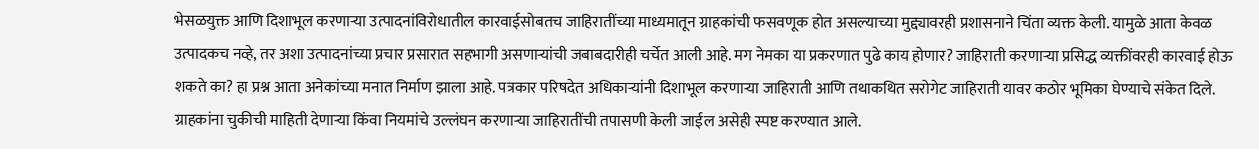भेसळयुक्त आणि दिशाभूल करणाऱ्या उत्पादनांविरोधातील कारवाईसोबतच जाहिरातींच्या माध्यमातून ग्राहकांची फसवणूक होत असल्याच्या मुद्द्यावरही प्रशासनाने चिंता व्यक्त केली. यामुळे आता केवळ उत्पादकच नव्हे, तर अशा उत्पादनांच्या प्रचार प्रसारात सहभागी असणाऱ्यांची जबाबदारीही चर्चेत आली आहे. मग नेमका या प्रकरणात पुढे काय होणार? जाहिराती करणाऱ्या प्रसिद्ध व्यक्तींवरही कारवाई होऊ शकते का? हा प्रश्न आता अनेकांच्या मनात निर्माण झाला आहे. पत्रकार परिषदेत अधिकाऱ्यांनी दिशाभूल करणाऱ्या जाहिराती आणि तथाकथित सरोगेट जाहिराती यावर कठोर भूमिका घेण्याचे संकेत दिले.
ग्राहकांना चुकीची माहिती देणाऱ्या किंवा नियमांचे उल्लंघन करणाऱ्या जाहिरातींची तपासणी केली जाईल असेही स्पष्ट करण्यात आले.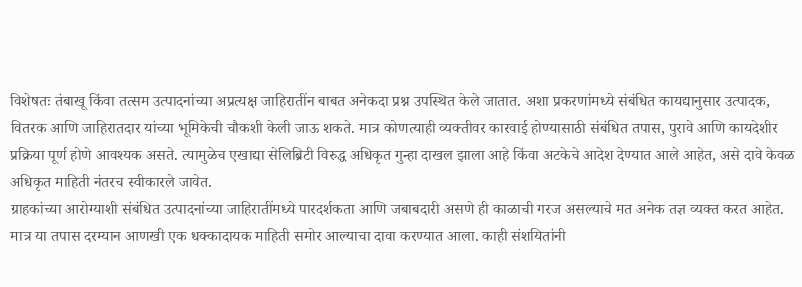विशेषतः तंबाखू किंवा तत्सम उत्पादनांच्या अप्रत्यक्ष जाहिरातींन बाबत अनेकदा प्रश्न उपस्थित केले जातात. अशा प्रकरणांमध्ये संबंधित कायद्यानुसार उत्पादक, वितरक आणि जाहिरातदार यांच्या भूमिकेची चौकशी केली जाऊ शकते. मात्र कोणत्याही व्यक्तीवर कारवाई होण्यासाठी संबंधित तपास, पुरावे आणि कायदेशीर प्रक्रिया पूर्ण होणे आवश्यक असते. त्यामुळेच एखाद्या सेलिब्रिटी विरुद्ध अधिकृत गुन्हा दाखल झाला आहे किंवा अटकेचे आदेश देण्यात आले आहेत, असे दावे केवळ अधिकृत माहिती नंतरच स्वीकारले जावेत.
ग्राहकांच्या आरोग्याशी संबंधित उत्पादनांच्या जाहिरातींमध्ये पारदर्शकता आणि जबाबदारी असणे ही काळाची गरज असल्याचे मत अनेक तज्ञ व्यक्त करत आहेत. मात्र या तपास दरम्यान आणखी एक धक्कादायक माहिती समोर आल्याचा दावा करण्यात आला. काही संशयितांनी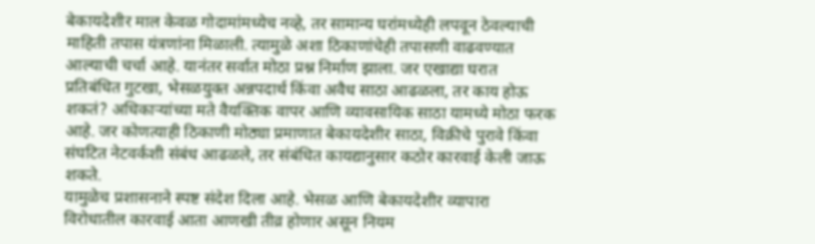बेकायदेशीर माल केवळ गोदामांमध्येच नव्हे, तर सामान्य घरांमध्येही लपवून ठेवल्याची माहिती तपास यंत्रणांना मिळाली. त्यामुळे अशा ठिकाणांचेही तपासणी वाढवण्यात आल्याची चर्चा आहे. यानंतर सर्वात मोठा प्रश्न निर्माण झाला. जर एखाद्या घरात प्रतिबंधित गुटखा, भेसळयुक्त अन्नपदार्थ किंवा अवैध साठा आढळला, तर काय होऊ शकतं? अधिकाऱ्यांच्या मते वैयक्तिक वापर आणि व्यावसायिक साठा यामध्ये मोठा फरक आहे. जर कोणत्याही ठिकाणी मोठ्या प्रमाणात बेकायदेशीर साठा, विक्रीचे पुरावे किंवा संघटित नेटवर्कशी संबंध आढळले, तर संबंधित कायद्यानुसार कठोर कारवाई केली जाऊ शकते.
यामुळेच प्रशासनाने स्पष्ट संदेश दिला आहे. भेसळ आणि बेकायदेशीर व्यापारा विरोधातील कारवाई आता आणखी तीव्र होणार असून नियम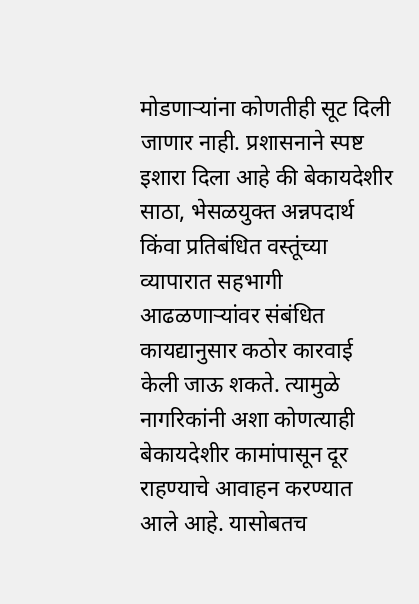मोडणाऱ्यांना कोणतीही सूट दिली जाणार नाही. प्रशासनाने स्पष्ट इशारा दिला आहे की बेकायदेशीर साठा, भेसळयुक्त अन्नपदार्थ किंवा प्रतिबंधित वस्तूंच्या व्यापारात सहभागी आढळणाऱ्यांवर संबंधित कायद्यानुसार कठोर कारवाई केली जाऊ शकते. त्यामुळे नागरिकांनी अशा कोणत्याही बेकायदेशीर कामांपासून दूर राहण्याचे आवाहन करण्यात आले आहे. यासोबतच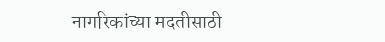नागरिकांच्या मदतीसाठी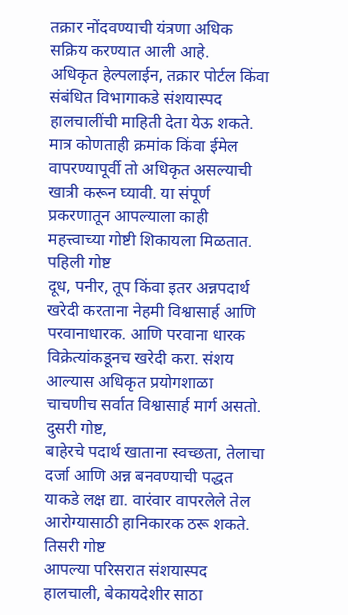तक्रार नोंदवण्याची यंत्रणा अधिक सक्रिय करण्यात आली आहे.
अधिकृत हेल्पलाईन, तक्रार पोर्टल किंवा संबंधित विभागाकडे संशयास्पद हालचालींची माहिती देता येऊ शकते. मात्र कोणताही क्रमांक किंवा ईमेल वापरण्यापूर्वी तो अधिकृत असल्याची खात्री करून घ्यावी. या संपूर्ण प्रकरणातून आपल्याला काही महत्त्वाच्या गोष्टी शिकायला मिळतात.
पहिली गोष्ट
दूध, पनीर, तूप किंवा इतर अन्नपदार्थ खरेदी करताना नेहमी विश्वासार्ह आणि परवानाधारक. आणि परवाना धारक विक्रेत्यांकडूनच खरेदी करा. संशय आल्यास अधिकृत प्रयोगशाळा चाचणीच सर्वात विश्वासार्ह मार्ग असतो.
दुसरी गोष्ट,
बाहेरचे पदार्थ खाताना स्वच्छता, तेलाचा दर्जा आणि अन्न बनवण्याची पद्धत याकडे लक्ष द्या. वारंवार वापरलेले तेल आरोग्यासाठी हानिकारक ठरू शकते.
तिसरी गोष्ट
आपल्या परिसरात संशयास्पद हालचाली, बेकायदेशीर साठा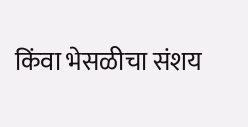किंवा भेसळीचा संशय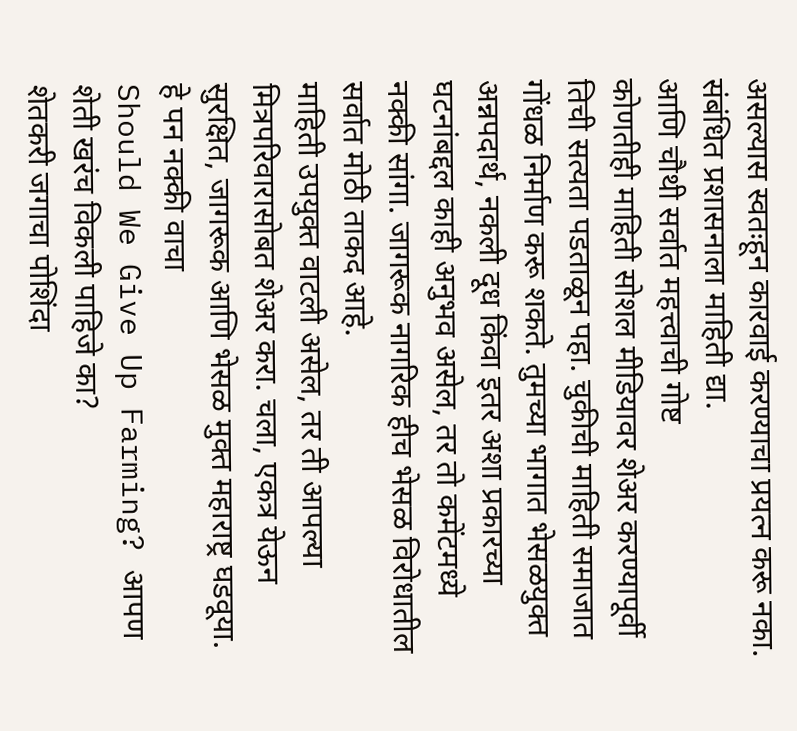असल्यास स्वतःहून कारवाई करण्याचा प्रयत्न करू नका. संबंधित प्रशासनाला माहिती द्या.
आणि चौथी सर्वात महत्त्वाची गोष्ट
कोणतीही माहिती सोशल मीडियावर शेअर करण्यापूर्वी तिची सत्यता पडताळून पहा. चुकीची माहिती समाजात गोंधळ निर्माण करू शकते. तुमच्या भागात भेसळयुक्त अन्नपदार्थ, नकली दूध किंवा इतर अशा प्रकारच्या घटनांबद्दल काही अनुभव असेल, तर तो कमेंटमध्ये नक्की सांगा. जागरूक नागरिक हीच भेसळ विरोधातील सर्वात मोठी ताकद आहे.
माहिती उपयुक्त वाटली असेल, तर ती आपल्या मित्रपरिवारासोबत शेअर करा. चला, एकत्र येऊन सुरक्षित, जागरूक आणि भेसळ मुक्त महाराष्ट्र घडवूया.
हे पन नक्की वाचा
Should We Give Up Farming? आपण शेती खरंच विकली पाहिजे का?
शेतकरी जगाचा पोशिंदा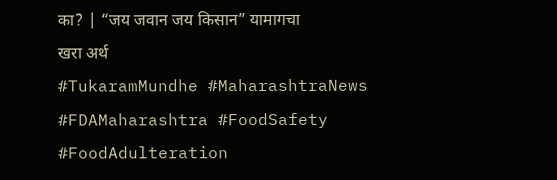का? | “जय जवान जय किसान” यामागचा खरा अर्थ
#TukaramMundhe #MaharashtraNews #FDAMaharashtra #FoodSafety #FoodAdulteration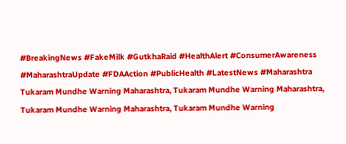#BreakingNews #FakeMilk #GutkhaRaid #HealthAlert #ConsumerAwareness #MaharashtraUpdate #FDAAction #PublicHealth #LatestNews #Maharashtra
Tukaram Mundhe Warning Maharashtra, Tukaram Mundhe Warning Maharashtra, Tukaram Mundhe Warning Maharashtra, Tukaram Mundhe Warning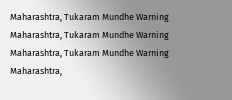Maharashtra, Tukaram Mundhe Warning Maharashtra, Tukaram Mundhe Warning Maharashtra, Tukaram Mundhe Warning Maharashtra,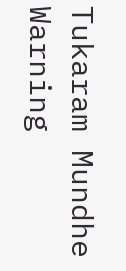Tukaram Mundhe Warning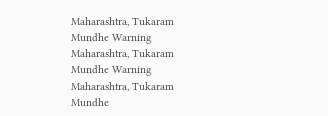Maharashtra, Tukaram Mundhe Warning Maharashtra, Tukaram Mundhe Warning Maharashtra, Tukaram Mundhe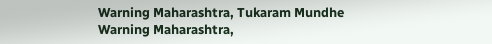Warning Maharashtra, Tukaram Mundhe Warning Maharashtra,